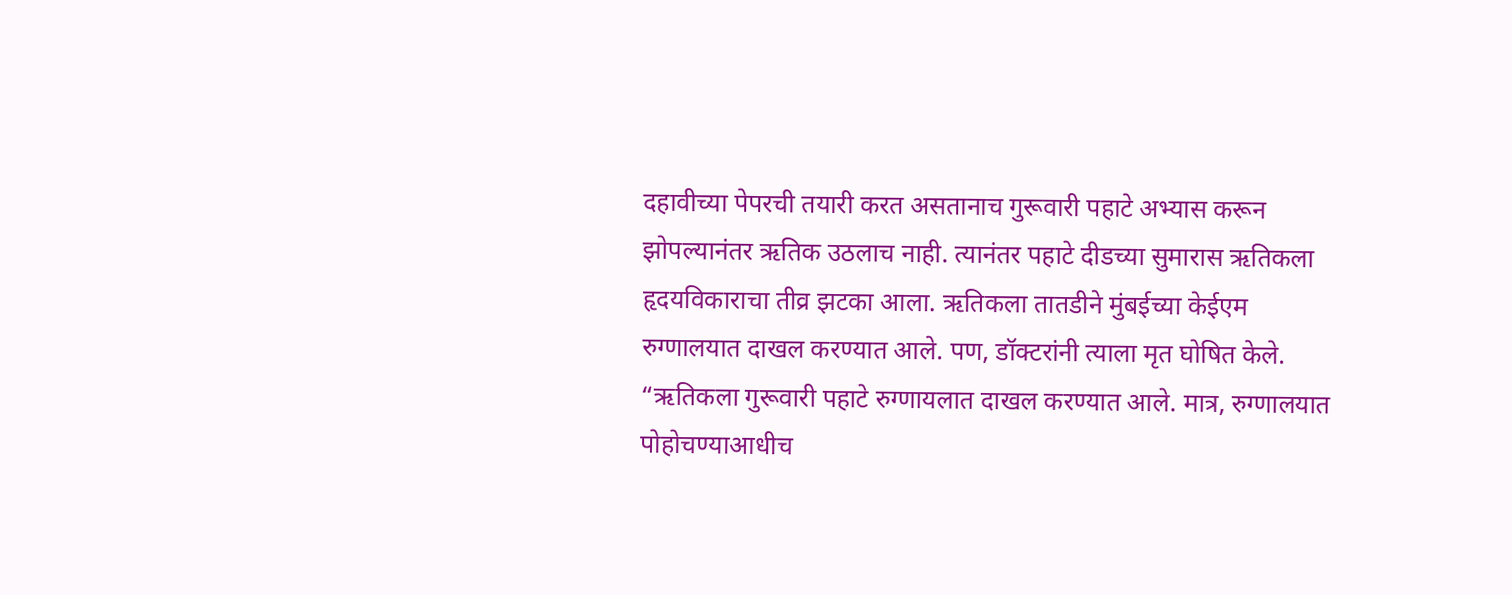दहावीच्या पेपरची तयारी करत असतानाच गुरूवारी पहाटे अभ्यास करून झोपल्यानंतर ऋतिक उठलाच नाही. त्यानंतर पहाटे दीडच्या सुमारास ऋतिकला हृदयविकाराचा तीव्र झटका आला. ऋतिकला तातडीने मुंबईच्या केईएम रुग्णालयात दाखल करण्यात आले. पण, डॉक्टरांनी त्याला मृत घोषित केले.
“ऋतिकला गुरूवारी पहाटे रुग्णायलात दाखल करण्यात आले. मात्र, रुग्णालयात पोहोचण्याआधीच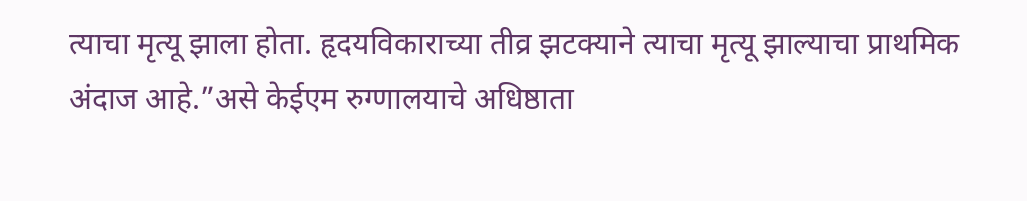त्याचा मृत्यू झाला होता. हृदयविकाराच्या तीव्र झटक्याने त्याचा मृत्यू झाल्याचा प्राथमिक अंदाज आहे.”असे केईएम रुग्णालयाचे अधिष्ठाता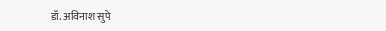डॉ. अविनाश सुपे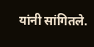यांनी सांगितले.